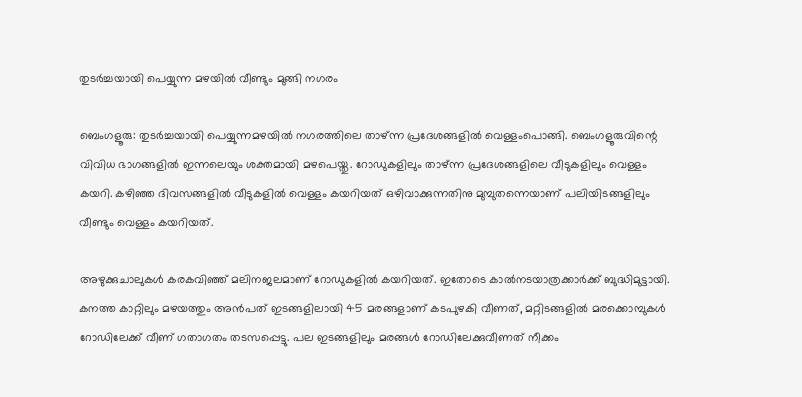തുടർച്ചയായി പെയ്യുന്ന മഴയിൽ വീണ്ടും മുങ്ങി നഗരം

ബെംഗളൂരു: തുടർച്ചയായി പെയ്യുന്നമഴയിൽ നഗരത്തിലെ താഴ്ന്ന പ്രദേശങ്ങളിൽ വെള്ളംപൊങ്ങി. ബെംഗളൂരുവിന്റെ വിവിധ ഭാഗങ്ങളിൽ ഇന്നലെയും ശക്തമായി മഴപെയ്തു. റോഡുകളിലും താഴ്ന്ന പ്രദേശങ്ങളിലെ വീടുകളിലും വെള്ളം കയറി. കഴിഞ്ഞ ദിവസങ്ങളിൽ വീടുകളിൽ വെള്ളം കയറിയത് ഒഴിവാക്കുന്നതിനു മുമ്പുതന്നെയാണ് പലിയിടങ്ങളിലും വീണ്ടും വെള്ളം കയറിയത്.

അഴുക്കുചാലുകൾ കരകവിഞ്ഞ് മലിനജലമാണ് റോഡുകളിൽ കയറിയത്. ഇതോടെ കാൽനടയാത്രക്കാർക്ക് ബുദ്ധിമുട്ടായി. കനത്ത കാറ്റിലും മഴയത്തും അൻപത് ഇടങ്ങളിലായി 45 മരങ്ങളാണ് കടപുഴകി വീണത്, മറ്റിടങ്ങളിൽ മരക്കൊമ്പുകൾ റോഡിലേക്ക് വീണ് ഗതാഗതം തടസപ്പെട്ടു. പല ഇടങ്ങളിലും മരങ്ങൾ റോഡിലേക്കുവീണത് നീക്കം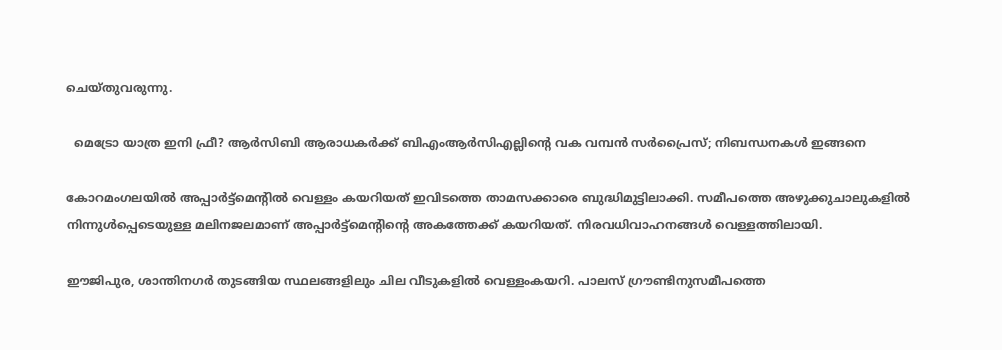ചെയ്തുവരുന്നു.

  മെട്രോ യാത്ര ഇനി ഫ്രീ? ആർസിബി ആരാധകർക്ക് ബിഎംആർസിഎല്ലിന്റെ വക വമ്പൻ സർപ്രൈസ്; നിബന്ധനകൾ ഇങ്ങനെ

കോറമംഗലയിൽ അപ്പാർട്ട്‌മെന്റിൽ വെള്ളം കയറിയത് ഇവിടത്തെ താമസക്കാരെ ബുദ്ധിമുട്ടിലാക്കി. സമീപത്തെ അഴുക്കുചാലുകളിൽ നിന്നുൾപ്പെടെയുള്ള മലിനജലമാണ് അപ്പാർട്ട്‌മെന്റിന്റെ അകത്തേക്ക് കയറിയത്. നിരവധിവാഹനങ്ങൾ വെള്ളത്തിലായി.

ഈജിപുര, ശാന്തിനഗർ തുടങ്ങിയ സ്ഥലങ്ങളിലും ചില വീടുകളിൽ വെള്ളംകയറി. പാലസ് ഗ്രൗണ്ടിനുസമീപത്തെ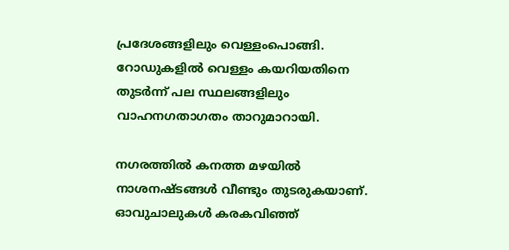പ്രദേശങ്ങളിലും വെള്ളംപൊങ്ങി. റോഡുകളിൽ വെള്ളം കയറിയതിനെ തുടർന്ന് പല സ്ഥലങ്ങളിലും വാഹനഗതാഗതം താറുമാറായി.

നഗരത്തിൽ കനത്ത മഴയിൽ നാശനഷ്ടങ്ങൾ വീണ്ടും തുടരുകയാണ്. ഓവുചാലുകൾ കരകവിഞ്ഞ്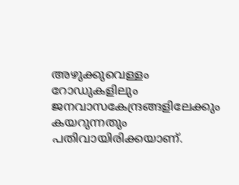അഴുക്കുവെള്ളം റോഡുകളിലും ജനവാസകേന്ദ്രങ്ങളിലേക്കും കയറുന്നതും പതിവായിരിക്കയാണ്.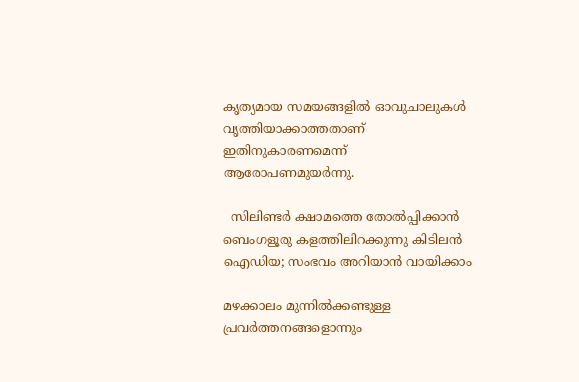കൃത്യമായ സമയങ്ങളിൽ ഓവുചാലുകൾ വൃത്തിയാക്കാത്തതാണ് ഇതിനുകാരണമെന്ന് ആരോപണമുയർന്നു.

  സിലിണ്ടർ ക്ഷാമത്തെ തോൽപ്പിക്കാൻ ബെംഗളൂരു കളത്തിലിറക്കുന്നു കിടിലൻ ഐഡിയ; സംഭവം അറിയാൻ വായിക്കാം

മഴക്കാലം മുന്നിൽക്കണ്ടുള്ള പ്രവർത്തനങ്ങളൊന്നും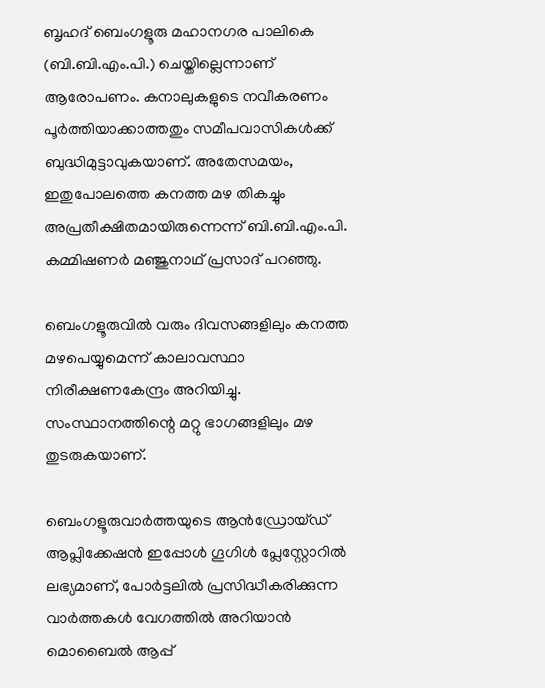ബൃഹദ്‌ ബെംഗളൂരു മഹാനഗര പാലികെ (ബി.ബി.എം.പി.) ചെയ്തില്ലെന്നാണ് ആരോപണം. കനാലുകളുടെ നവീകരണം പൂർത്തിയാക്കാത്തതും സമീപവാസികൾക്ക് ബുദ്ധിമുട്ടാവുകയാണ്. അതേസമയം, ഇതുപോലത്തെ കനത്ത മഴ തികച്ചും അപ്രതീക്ഷിതമായിരുന്നെന്ന്‌ ബി.ബി.എം.പി. കമ്മിഷണർ മഞ്ജുനാഥ് പ്രസാദ് പറഞ്ഞു.

ബെംഗളൂരുവിൽ വരും ദിവസങ്ങളിലും കനത്ത മഴപെയ്യുമെന്ന് കാലാവസ്ഥാ നിരീക്ഷണകേന്ദ്രം അറിയിച്ചു. സംസ്ഥാനത്തിന്റെ മറ്റു ഭാഗങ്ങളിലും മഴ തുടരുകയാണ്.

ബെംഗളൂരുവാർത്തയുടെ ആൻഡ്രോയ്ഡ് ആപ്ലിക്കേഷൻ ഇപ്പോൾ ഗൂഗിൾ പ്ലേസ്റ്റോറിൽ ലഭ്യമാണ്, പോർട്ടലിൽ പ്രസിദ്ധീകരിക്കുന്ന വാർത്തകൾ വേഗത്തിൽ അറിയാൻ മൊബൈൽ ആപ്പ്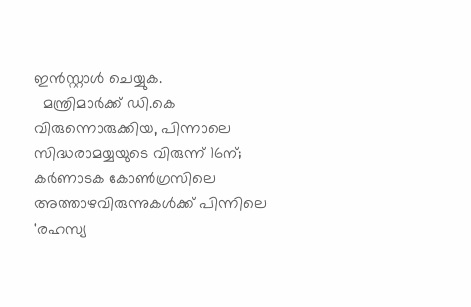ഇൻസ്റ്റാൾ ചെയ്യുക.
  മന്ത്രിമാർക്ക് ഡി.കെ വിരുന്നൊരുക്കിയ, പിന്നാലെ സിദ്ധരാമയ്യയുടെ വിരുന്ന് 16ന്; കർണാടക കോൺഗ്രസിലെ അത്താഴവിരുന്നുകൾക്ക് പിന്നിലെ 'രഹസ്യ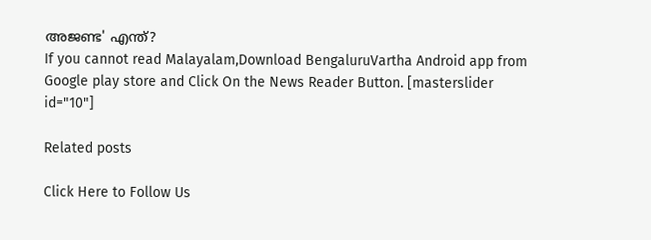അജണ്ട' എന്ത്?
If you cannot read Malayalam,Download BengaluruVartha Android app from Google play store and Click On the News Reader Button. [masterslider id="10"]

Related posts

Click Here to Follow Us